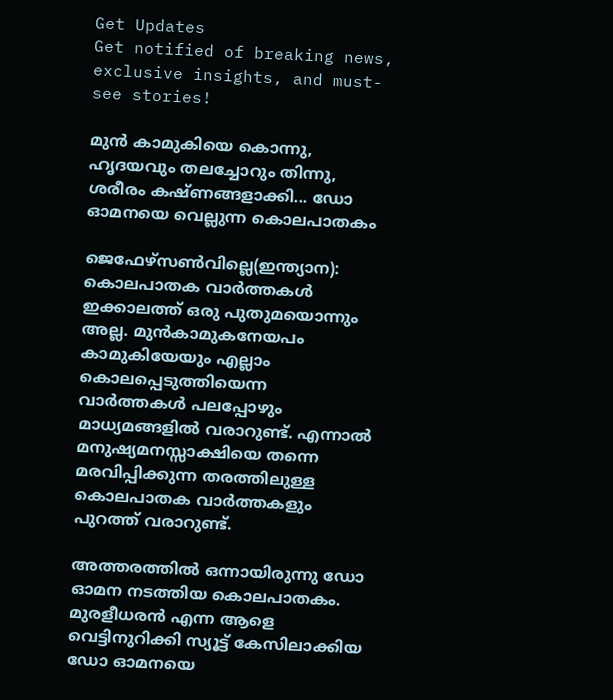Get Updates
Get notified of breaking news, exclusive insights, and must-see stories!

മുന്‍ കാമുകിയെ കൊന്നു, ഹൃദയവും തലച്ചോറും തിന്നു, ശരീരം കഷ്ണങ്ങളാക്കി... ഡോ ഓമനയെ വെല്ലുന്ന കൊലപാതകം

ജെഫേഴ്‌സണ്‍വില്ലെ(ഇന്ത്യാന): കൊലപാതക വാര്‍ത്തകള്‍ ഇക്കാലത്ത് ഒരു പുതുമയൊന്നും അല്ല. മുന്‍കാമുകനേയപം കാമുകിയേയും എല്ലാം കൊലപ്പെടുത്തിയെന്ന വാര്‍ത്തകള്‍ പലപ്പോഴും മാധ്യമങ്ങളില്‍ വരാറുണ്ട്. എന്നാല്‍ മനുഷ്യമനസ്സാക്ഷിയെ തന്നെ മരവിപ്പിക്കുന്ന തരത്തിലുള്ള കൊലപാതക വാര്‍ത്തകളും പുറത്ത് വരാറുണ്ട്.

അത്തരത്തില്‍ ഒന്നായിരുന്നു ഡോ ഓമന നടത്തിയ കൊലപാതകം. മുരളീധരന്‍ എന്ന ആളെ വെട്ടിനുറിക്കി സ്യൂട്ട് കേസിലാക്കിയ ഡോ ഓമനയെ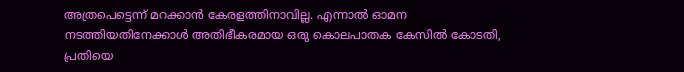അത്രപെട്ടെന്ന് മറക്കാന്‍ കേരളത്തിനാവില്ല. എന്നാല്‍ ഓമന നടത്തിയതിനേക്കാള്‍ അതിഭീകരമായ ഒരു കൊലപാതക കേസില്‍ കോടതി, പ്രതിയെ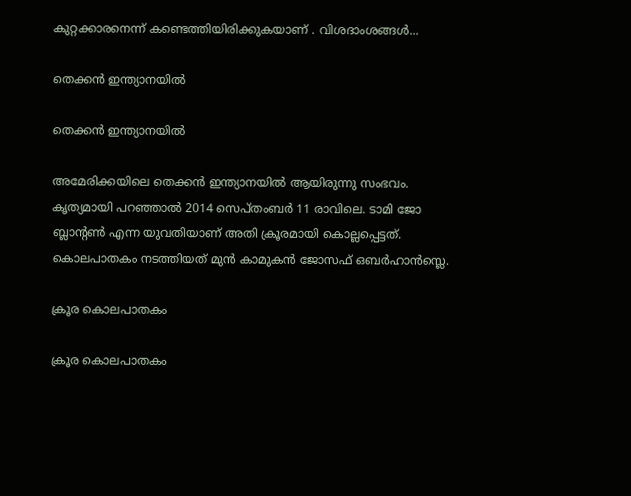കുറ്റക്കാരനെന്ന് കണ്ടെത്തിയിരിക്കുകയാണ് . വിശദാംശങ്ങള്‍...

തെക്കന്‍ ഇന്ത്യാനയില്‍

തെക്കന്‍ ഇന്ത്യാനയില്‍

അമേരിക്കയിലെ തെക്കന്‍ ഇന്ത്യാനയില്‍ ആയിരുന്നു സംഭവം. കൃത്യമായി പറഞ്ഞാല്‍ 2014 സെപ്തംബര്‍ 11 രാവിലെ. ടാമി ജോ ബ്ലാന്റണ്‍ എന്ന യുവതിയാണ് അതി ക്രൂരമായി കൊല്ലപ്പെട്ടത്. കൊലപാതകം നടത്തിയത് മുന്‍ കാമുകന്‍ ജോസഫ് ഒബര്‍ഹാന്‍സ്ലെ.

ക്രൂര കൊലപാതകം

ക്രൂര കൊലപാതകം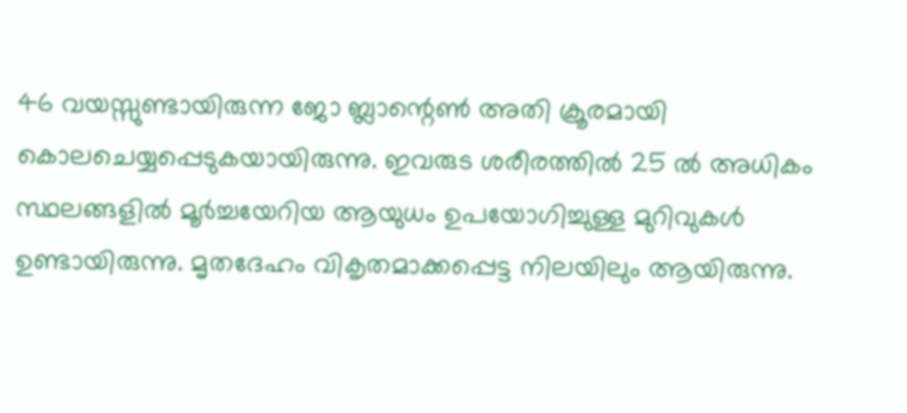46 വയസ്സുണ്ടായിരുന്ന ജോ ബ്ലാന്റെണ്‍ അതി ക്രൂരമായി കൊലചെയ്യപ്പെടുകയായിരുന്നു. ഇവരുട ശരീരത്തില്‍ 25 ല്‍ അധികം സ്ഥലങ്ങളില്‍ മൂര്‍ച്ചയേറിയ ആയുധം ഉപയോഗിച്ചുള്ള മുറിവുകള്‍ ഉണ്ടായിരുന്നു. മൃതദേഹം വികൃതമാക്കപ്പെട്ട നിലയിലും ആയിരുന്നു.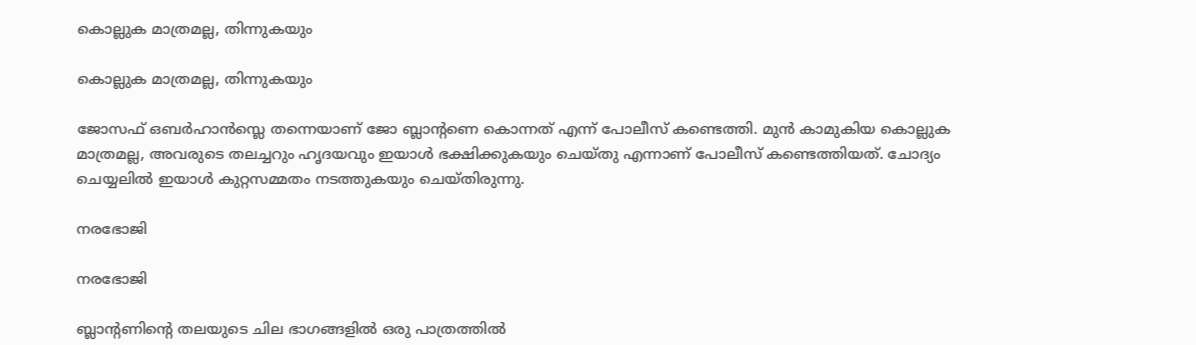കൊല്ലുക മാത്രമല്ല, തിന്നുകയും

കൊല്ലുക മാത്രമല്ല, തിന്നുകയും

ജോസഫ് ഒബര്‍ഹാന്‍സ്ലെ തന്നെയാണ് ജോ ബ്ലാന്റണെ കൊന്നത് എന്ന് പോലീസ് കണ്ടെത്തി. മുന്‍ കാമുകിയ കൊല്ലുക മാത്രമല്ല, അവരുടെ തലച്ചറും ഹൃദയവും ഇയാള്‍ ഭക്ഷിക്കുകയും ചെയ്തു എന്നാണ് പോലീസ് കണ്ടെത്തിയത്. ചോദ്യം ചെയ്യലില്‍ ഇയാള്‍ കുറ്റസമ്മതം നടത്തുകയും ചെയ്തിരുന്നു.

നരഭോജി

നരഭോജി

ബ്ലാന്റണിന്റെ തലയുടെ ചില ഭാഗങ്ങളില്‍ ഒരു പാത്രത്തില്‍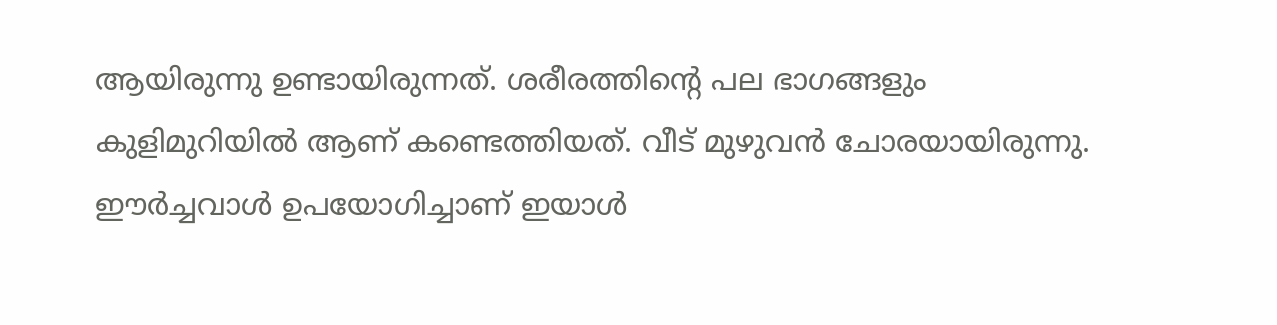ആയിരുന്നു ഉണ്ടായിരുന്നത്. ശരീരത്തിന്റെ പല ഭാഗങ്ങളും കുളിമുറിയില്‍ ആണ് കണ്ടെത്തിയത്. വീട് മുഴുവന്‍ ചോരയായിരുന്നു. ഈര്‍ച്ചവാള്‍ ഉപയോഗിച്ചാണ് ഇയാള്‍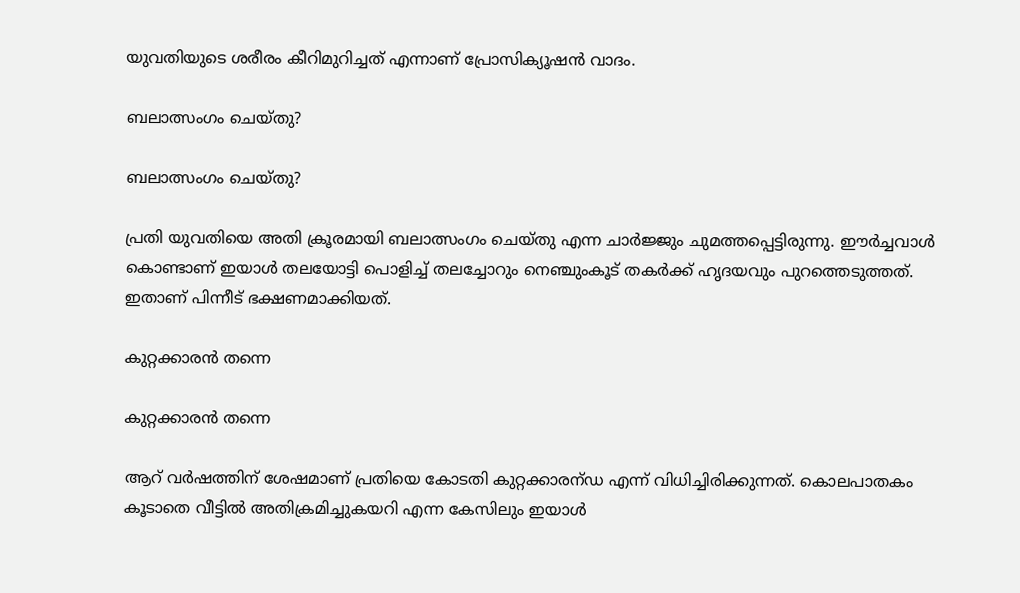യുവതിയുടെ ശരീരം കീറിമുറിച്ചത് എന്നാണ് പ്രോസിക്യൂഷന്‍ വാദം.

ബലാത്സംഗം ചെയ്തു?

ബലാത്സംഗം ചെയ്തു?

പ്രതി യുവതിയെ അതി ക്രൂരമായി ബലാത്സംഗം ചെയ്തു എന്ന ചാര്‍ജ്ജും ചുമത്തപ്പെട്ടിരുന്നു. ഈര്‍ച്ചവാള്‍ കൊണ്ടാണ് ഇയാള്‍ തലയോട്ടി പൊളിച്ച് തലച്ചോറും നെഞ്ചുംകൂട് തകര്‍ക്ക് ഹൃദയവും പുറത്തെടുത്തത്. ഇതാണ് പിന്നീട് ഭക്ഷണമാക്കിയത്.

കുറ്റക്കാരന്‍ തന്നെ

കുറ്റക്കാരന്‍ തന്നെ

ആറ് വര്‍ഷത്തിന് ശേഷമാണ് പ്രതിയെ കോടതി കുറ്റക്കാരന്ഡ എന്ന് വിധിച്ചിരിക്കുന്നത്. കൊലപാതകം കൂടാതെ വീട്ടില്‍ അതിക്രമിച്ചുകയറി എന്ന കേസിലും ഇയാള്‍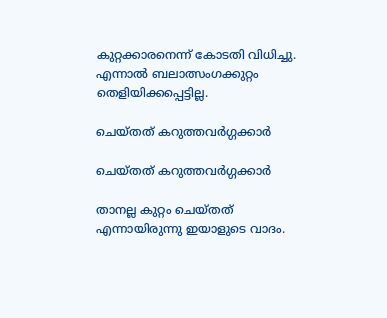കുറ്റക്കാരനെന്ന് കോടതി വിധിച്ചു. എന്നാല്‍ ബലാത്സംഗക്കുറ്റം തെളിയിക്കപ്പെട്ടില്ല.

ചെയ്തത് കറുത്തവര്‍ഗ്ഗക്കാര്‍

ചെയ്തത് കറുത്തവര്‍ഗ്ഗക്കാര്‍

താനല്ല കുറ്റം ചെയ്തത് എന്നായിരുന്നു ഇയാളുടെ വാദം.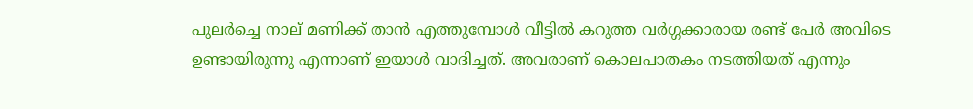പുലര്‍ച്ചെ നാല് മണിക്ക് താന്‍ എത്തുമ്പോള്‍ വീട്ടില്‍ കറുത്ത വര്‍ഗ്ഗക്കാരായ രണ്ട് പേര്‍ അവിടെ ഉണ്ടായിരുന്നു എന്നാണ് ഇയാള്‍ വാദിച്ചത്. അവരാണ് കൊലപാതകം നടത്തിയത് എന്നും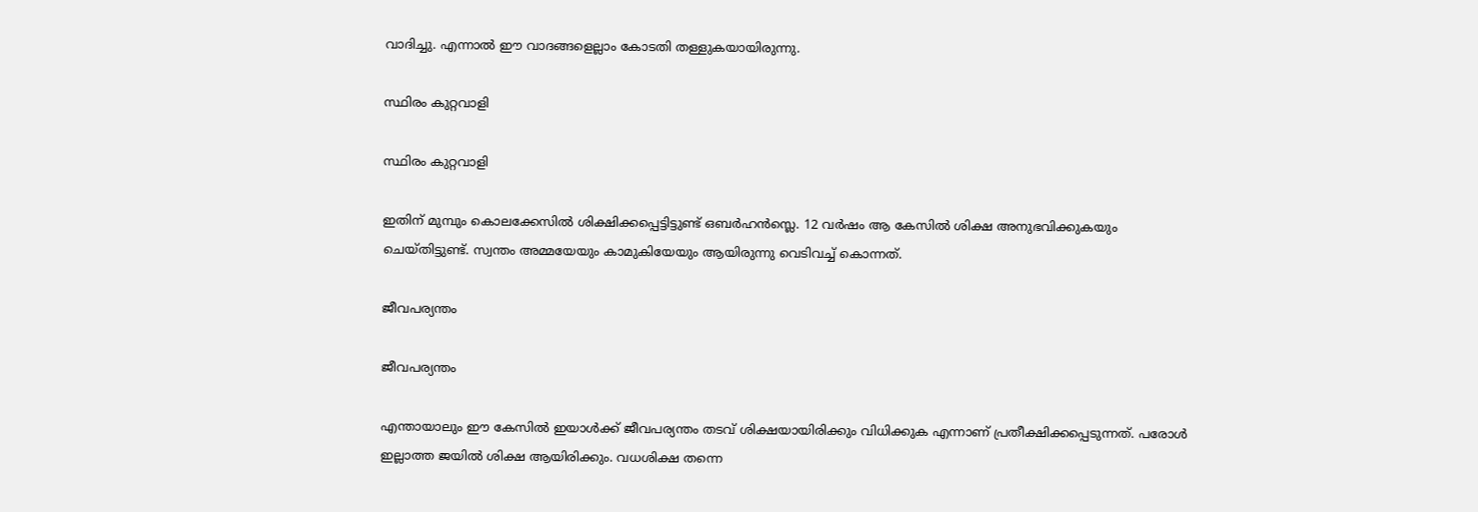വാദിച്ചു. എന്നാല്‍ ഈ വാദങ്ങളെല്ലാം കോടതി തള്ളുകയായിരുന്നു.

സ്ഥിരം കുറ്റവാളി

സ്ഥിരം കുറ്റവാളി

ഇതിന് മുമ്പും കൊലക്കേസില്‍ ശിക്ഷിക്കപ്പെട്ടിട്ടുണ്ട് ഒബര്‍ഹന്‍സ്ലെ. 12 വര്‍ഷം ആ കേസില്‍ ശിക്ഷ അനുഭവിക്കുകയും ചെയ്തിട്ടുണ്ട്. സ്വന്തം അമ്മയേയും കാമുകിയേയും ആയിരുന്നു വെടിവച്ച് കൊന്നത്.

ജീവപര്യന്തം

ജീവപര്യന്തം

എന്തായാലും ഈ കേസില്‍ ഇയാള്‍ക്ക് ജീവപര്യന്തം തടവ് ശിക്ഷയായിരിക്കും വിധിക്കുക എന്നാണ് പ്രതീക്ഷിക്കപ്പെടുന്നത്. പരോള്‍ ഇല്ലാത്ത ജയില്‍ ശിക്ഷ ആയിരിക്കും. വധശിക്ഷ തന്നെ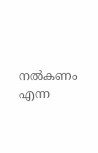നല്‍കണം എന്ന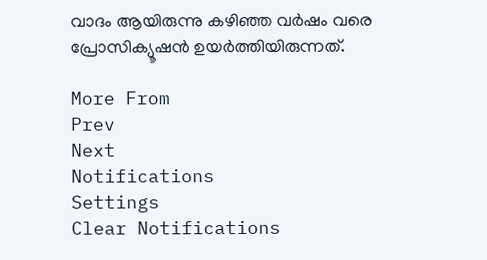വാദം ആയിരുന്നു കഴിഞ്ഞ വര്‍ഷം വരെ പ്രോസിക്യൂഷന്‍ ഉയര്‍ത്തിയിരുന്നത്.

More From
Prev
Next
Notifications
Settings
Clear Notifications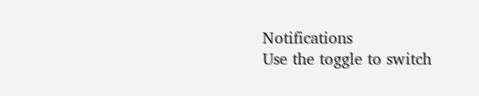Notifications
Use the toggle to switch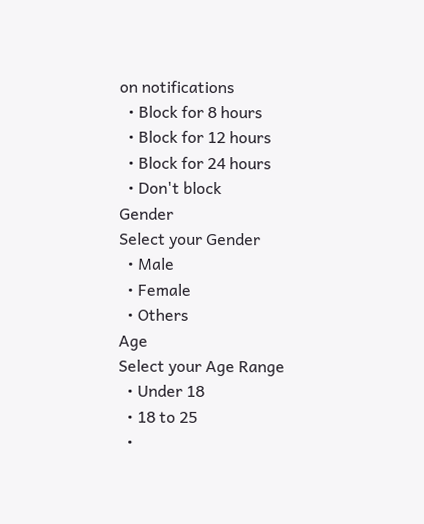on notifications
  • Block for 8 hours
  • Block for 12 hours
  • Block for 24 hours
  • Don't block
Gender
Select your Gender
  • Male
  • Female
  • Others
Age
Select your Age Range
  • Under 18
  • 18 to 25
  •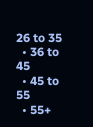26 to 35
  • 36 to 45
  • 45 to 55
  • 55+